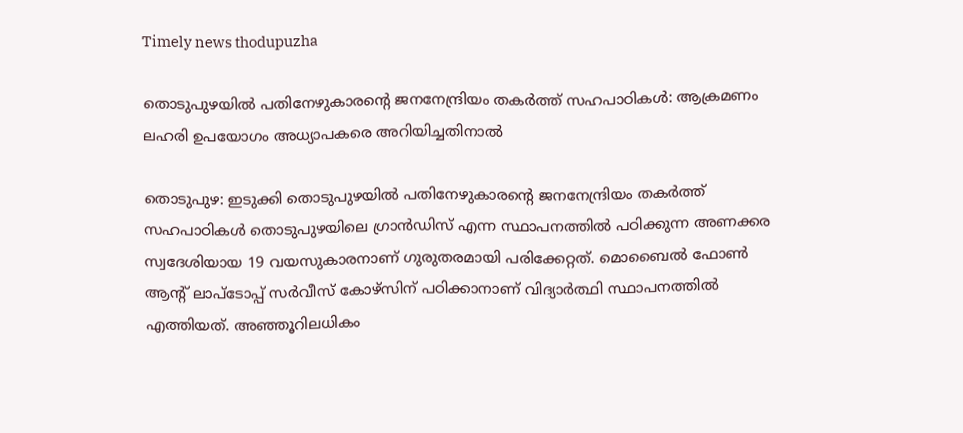Timely news thodupuzha

തൊടുപുഴയിൽ പതിനേഴുകാരന്റെ ജനനേന്ദ്രിയം തകർത്ത് സഹപാഠികൾ: ആക്രമണം ലഹരി ഉപയോഗം അധ്യാപകരെ അറിയിച്ചതിനാൽ

തൊടുപുഴ: ഇടുക്കി തൊടുപുഴയിൽ പതിനേഴുകാരന്റെ ജനനേന്ദ്രിയം തകർത്ത് സഹപാഠികൾ തൊടുപുഴയിലെ ഗ്രാന്‍ഡിസ് എന്ന സ്ഥാപനത്തില്‍ പഠിക്കുന്ന അണക്കര സ്വദേശിയായ 19 വയസുകാരനാണ് ഗുരുതരമായി പരിക്കേറ്റത്. മൊബൈല്‍ ഫോണ്‍ ആന്റ് ലാപ്‌ടോപ്പ് സര്‍വീസ് കോഴ്‌സിന് പഠിക്കാനാണ് വിദ്യാര്‍ത്ഥി സ്ഥാപനത്തില്‍ എത്തിയത്. അഞ്ഞൂറിലധികം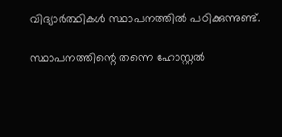വിദ്യാര്‍ത്ഥികള്‍ സ്ഥാപനത്തില്‍ പഠിക്കുന്നുണ്ട്.

സ്ഥാപനത്തിന്റെ തന്നെ ഹോസ്റ്റല്‍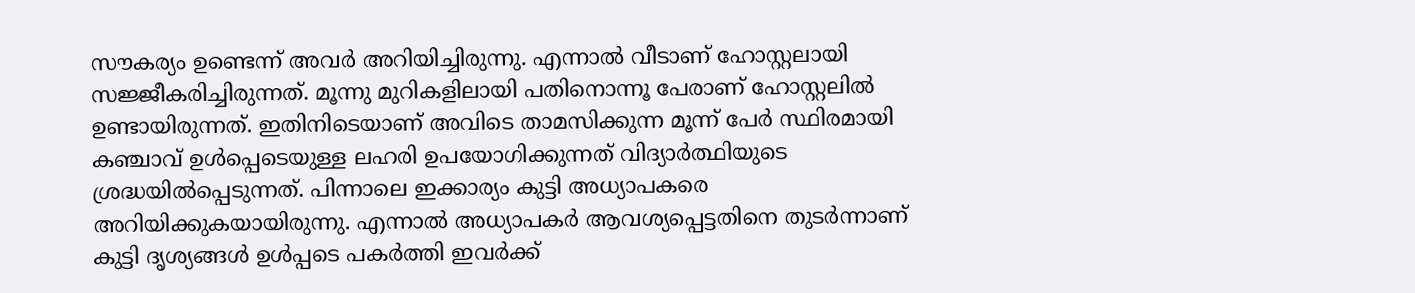സൗകര്യം ഉണ്ടെന്ന് അവര്‍ അറിയിച്ചിരുന്നു. എന്നാല്‍ വീടാണ് ഹോസ്റ്റലായി സജ്ജീകരിച്ചിരുന്നത്. മൂന്നു മുറികളിലായി പതിനൊന്നൂ പേരാണ് ഹോസ്റ്റലില്‍ ഉണ്ടായിരുന്നത്. ഇതിനിടെയാണ് അവിടെ താമസിക്കുന്ന മൂന്ന് പേര്‍ സ്ഥിരമായി കഞ്ചാവ് ഉള്‍പ്പെടെയുള്ള ലഹരി ഉപയോഗിക്കുന്നത് വിദ്യാര്‍ത്ഥിയുടെ ശ്രദ്ധയില്‍പ്പെടുന്നത്. പിന്നാലെ ഇക്കാര്യം കുട്ടി അധ്യാപകരെ അറിയിക്കുകയായിരുന്നു. എന്നാല്‍ അധ്യാപകര്‍ ആവശ്യപ്പെട്ടതിനെ തുടര്‍ന്നാണ് കുട്ടി ദൃശ്യങ്ങള്‍ ഉള്‍പ്പടെ പകര്‍ത്തി ഇവര്‍ക്ക്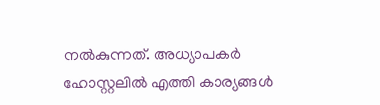നല്‍കുന്നത്. അധ്യാപകര്‍ ഹോസ്റ്റലില്‍ എത്തി കാര്യങ്ങള്‍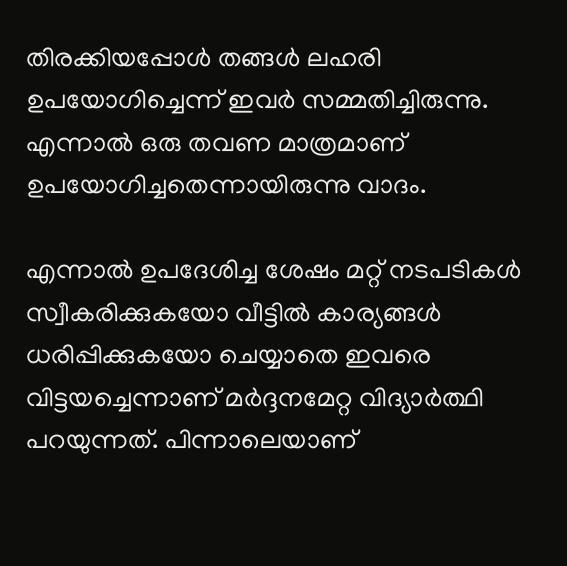തിരക്കിയപ്പോള്‍ തങ്ങള്‍ ലഹരി ഉപയോഗിച്ചെന്ന് ഇവര്‍ സമ്മതിച്ചിരുന്നു. എന്നാല്‍ ഒരു തവണ മാത്രമാണ് ഉപയോഗിച്ചതെന്നായിരുന്നു വാദം.

എന്നാല്‍ ഉപദേശിച്ച ശേഷം മറ്റ് നടപടികള്‍ സ്വീകരിക്കുകയോ വീട്ടില്‍ കാര്യങ്ങള്‍ ധരിപ്പിക്കുകയോ ചെയ്യാതെ ഇവരെ വിട്ടയച്ചെന്നാണ് മര്‍ദ്ദനമേറ്റ വിദ്യാര്‍ത്ഥി പറയുന്നത്. പിന്നാലെയാണ്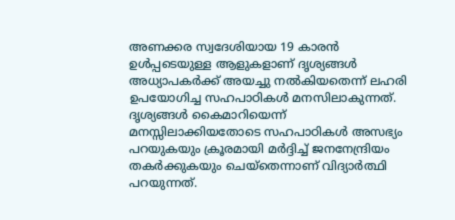അണക്കര സ്വദേശിയായ 19 കാരന്‍ ഉള്‍പ്പടെയുള്ള ആളുകളാണ് ദൃശ്യങ്ങള്‍ അധ്യാപകര്‍ക്ക് അയച്ചു നല്‍കിയതെന്ന് ലഹരി ഉപയോഗിച്ച സഹപാഠികള്‍ മനസിലാകുന്നത്. ദൃശ്യങ്ങള്‍ കൈമാറിയെന്ന് മനസ്സിലാക്കിയതോടെ സഹപാഠികള്‍ അസഭ്യം പറയുകയും ക്രൂരമായി മര്‍ദ്ദിച്ച്‌ ജനനേന്ദ്രിയം തകര്‍ക്കുകയും ചെയ്‌തെന്നാണ് വിദ്യാര്‍ത്ഥി പറയുന്നത്.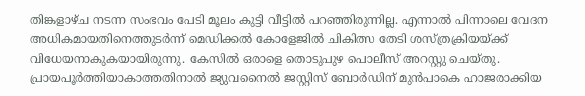തിങ്കളാഴ്ച നടന്ന സംഭവം പേടി മൂലം കുട്ടി വീട്ടില്‍ പറഞ്ഞിരുന്നില്ല. എന്നാല്‍ പിന്നാലെ വേദന അധികമായതിനെത്തുടര്‍ന്ന് മെഡിക്കല്‍ കോളേജില്‍ ചികിത്സ തേടി ശസ്ത്രക്രിയയ്ക്ക് വിധേയനാകുകയായിരുന്നു. കേസില്‍ ഒരാളെ തൊടുപുഴ പൊലീസ് അറസ്റ്റു ചെയ്തു. പ്രായപൂര്‍ത്തിയാകാത്തതിനാല്‍ ജ്യുവനൈല്‍ ജസ്റ്റിസ് ബോര്‍ഡിന് മുന്‍പാകെ ഹാജരാക്കിയ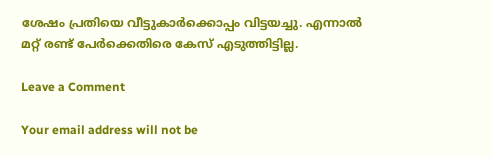ശേഷം പ്രതിയെ വീട്ടുകാര്‍ക്കൊപ്പം വിട്ടയച്ചു. എന്നാല്‍ മറ്റ് രണ്ട് പേര്‍ക്കെതിരെ കേസ് എടുത്തിട്ടില്ല.

Leave a Comment

Your email address will not be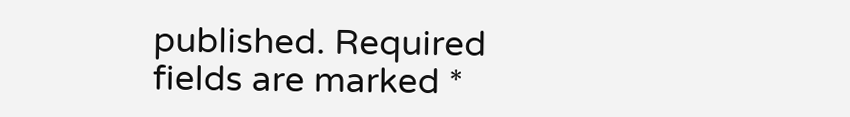published. Required fields are marked *